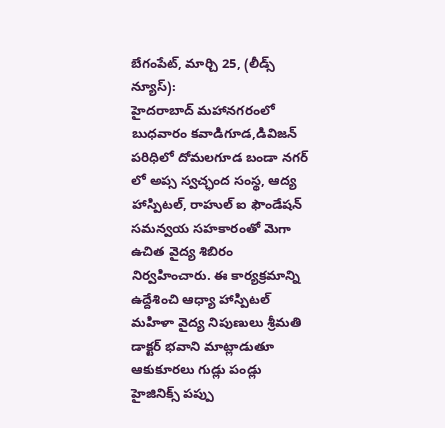బేగంపేట్, మార్చి 25, (లీడ్స్ న్యూస్):
హైదరాబాద్ మహానగరంలో బుధవారం కవాడిగూడ,డివిజన్ పరిధిలో దోమలగూడ బండా నగర్ లో అప్స స్వచ్ఛంద సంస్థ, ఆద్య హాస్పిటల్, రాహుల్ ఐ ఫౌండేషన్ సమన్వయ సహకారంతో మెగా ఉచిత వైద్య శిబిరం నిర్వహించారు. ఈ కార్యక్రమాన్ని ఉద్దేశించి ఆధ్యా హాస్పిటల్ మహిళా వైద్య నిపుణులు శ్రీమతి డాక్టర్ భవాని మాట్లాడుతూ ఆకుకూరలు గుడ్లు పండ్లు హైజినిక్స్ పప్పు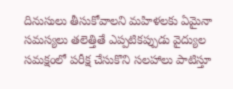దినుసులు తీసుకోవాలని మహిళలకు ఏమైనా సమస్యలు తలెత్తితే ఎప్పటికప్పుడు వైద్యుల సమక్షంలో పరీక్ష చేసుకొని సలహాలు పాటిస్తూ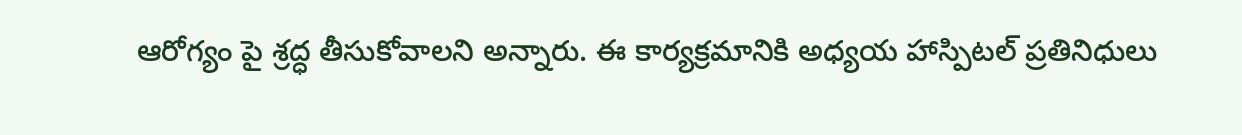ఆరోగ్యం పై శ్రద్ధ తీసుకోవాలని అన్నారు. ఈ కార్యక్రమానికి అధ్యయ హాస్పిటల్ ప్రతినిధులు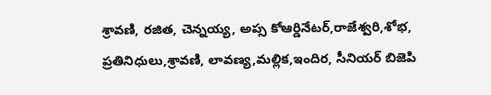శ్రావణి, రజిత, చెన్నయ్య, అప్స కోఆర్డినేటర్,రాజేశ్వరి,శోభ, ప్రతినిధులు,శ్రావణి, లావణ్య,మల్లిక,ఇందిర, సీనియర్ బిజెపి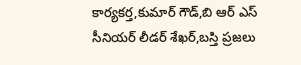కార్యకర్త,కుమార్ గౌడ్,బి ఆర్ ఎస్ సీనియర్ లీడర్ శేఖర్,బస్తి ప్రజలు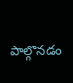పాల్గొనడం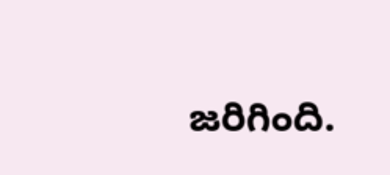జరిగింది.